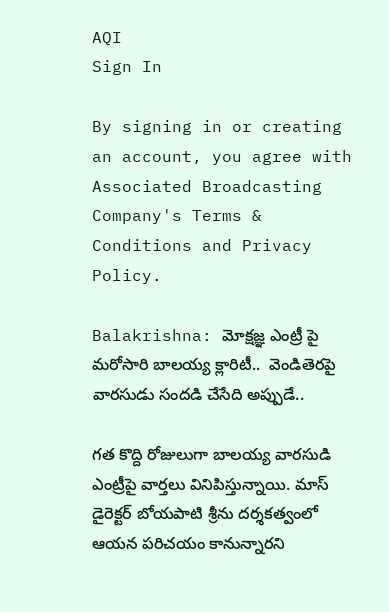AQI
Sign In

By signing in or creating an account, you agree with Associated Broadcasting Company's Terms & Conditions and Privacy Policy.

Balakrishna: మోక్షజ్ఞ ఎంట్రీ పై మరోసారి బాలయ్య క్లారిటీ..  వెండితెరపై వారసుడు సందడి చేసేది అప్పుడే..

గత కొద్ది రోజులుగా బాలయ్య వారసుడి ఎంట్రీపై వార్తలు వినిపిస్తున్నాయి. మాస్ డైరెక్టర్ బోయపాటి శ్రీను దర్శకత్వంలో ఆయన పరిచయం కానున్నారని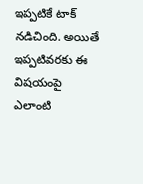ఇప్పటికే టాక్ నడిచింది. అయితే ఇప్పటివరకు ఈ విషయంపై ఎలాంటి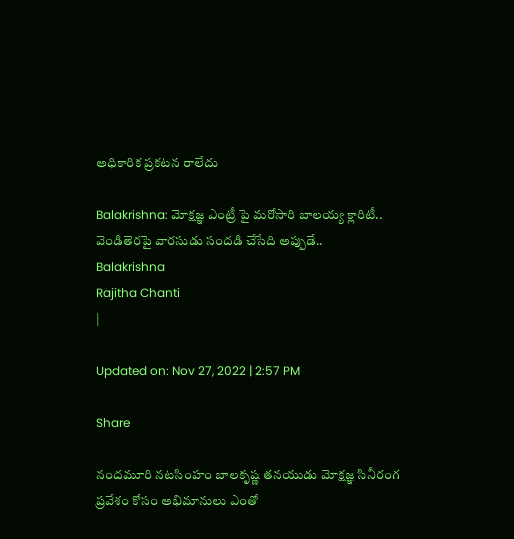అధికారిక ప్రకటన రాలేదు

Balakrishna: మోక్షజ్ఞ ఎంట్రీ పై మరోసారి బాలయ్య క్లారిటీ..  వెండితెరపై వారసుడు సందడి చేసేది అప్పుడే..
Balakrishna
Rajitha Chanti
|

Updated on: Nov 27, 2022 | 2:57 PM

Share

నందమూరి నటసింహం బాలకృష్ణ తనయుడు మోక్షజ్ఞ సినీరంగ ప్రవేశం కోసం అభిమానులు ఎంతో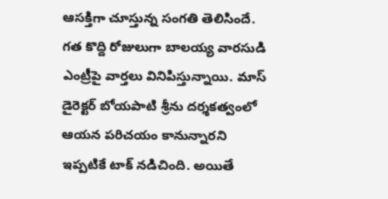ఆసక్తిగా చూస్తున్న సంగతి తెలిసిందే. గత కొద్ది రోజులుగా బాలయ్య వారసుడి ఎంట్రీపై వార్తలు వినిపిస్తున్నాయి. మాస్ డైరెక్టర్ బోయపాటి శ్రీను దర్శకత్వంలో ఆయన పరిచయం కానున్నారని ఇప్పటికే టాక్ నడిచింది. అయితే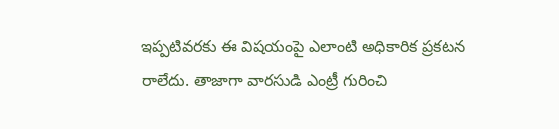ఇప్పటివరకు ఈ విషయంపై ఎలాంటి అధికారిక ప్రకటన రాలేదు. తాజాగా వారసుడి ఎంట్రీ గురించి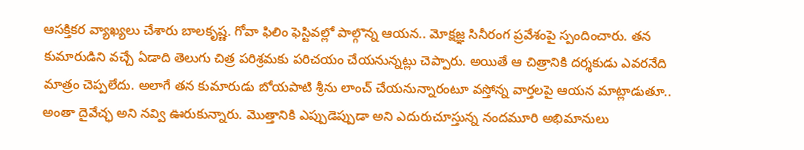ఆసక్తికర వ్యాఖ్యలు చేశారు బాలకృష్ణ. గోవా ఫిలిం ఫెస్టివల్లో పాల్గొన్న ఆయన.. మోక్షజ్ఞ సినీరంగ ప్రవేశంపై స్పందించారు. తన కుమారుడిని వచ్చే ఏడాది తెలుగు చిత్ర పరిశ్రమకు పరిచయం చేయనున్నట్లు చెప్పారు. అయితే ఆ చిత్రానికి దర్శకుడు ఎవరనేది మాత్రం చెప్పలేదు. అలాగే తన కుమారుడు బోయపాటి శ్రీను లాంచ్ చేయనున్నారంటూ వస్తోన్న వార్తలపై ఆయన మాట్లాడుతూ.. అంతా దైవేచ్ఛ అని నవ్వి ఊరుకున్నారు. మొత్తానికి ఎప్పుడెప్పుడా అని ఎదురుచూస్తున్న నందమూరి అభిమానులు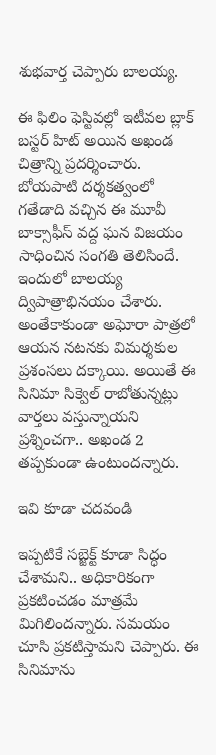శుభవార్త చెప్పారు బాలయ్య.

ఈ ఫిలిం ఫెస్టివల్లో ఇటీవల బ్లాక్ బస్టర్ హిట్ అయిన అఖండ చిత్రాన్ని ప్రదర్శించారు. బోయపాటి దర్శకత్వంలో గతేడాది వచ్చిన ఈ మూవీ బాక్సాఫీస్ వద్ద ఘన విజయం సాధించిన సంగతి తెలిసిందే. ఇందులో బాలయ్య ద్విపాత్రాభినయం చేశారు. అంతేకాకుండా అఘోరా పాత్రలో ఆయన నటనకు విమర్శకుల ప్రశంసలు దక్కాయి. అయితే ఈ సినిమా సిక్వెల్ రాబోతున్నట్లు వార్తలు వస్తున్నాయని ప్రశ్నించగా.. అఖండ 2 తప్పకుండా ఉంటుందన్నారు.

ఇవి కూడా చదవండి

ఇప్పటికే సబ్జెక్ట్ కూడా సిద్ధం చేశామని.. అధికారికంగా ప్రకటించడం మాత్రమే మిగిలిందన్నారు. సమయం చూసి ప్రకటిస్తామని చెప్పారు. ఈ సినిమాను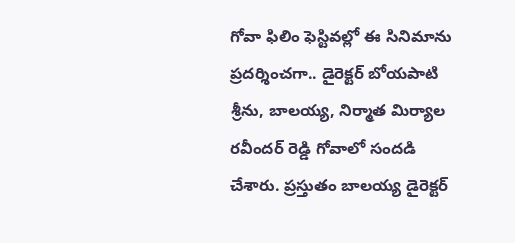గోవా ఫిలిం ఫెస్టివల్లో ఈ సినిమాను ప్రదర్శించగా.. డైరెక్టర్ బోయపాటి శ్రీను, బాలయ్య, నిర్మాత మిర్యాల రవీందర్ రెడ్డి గోవాలో సందడి చేశారు. ప్రస్తుతం బాలయ్య డైరెక్టర్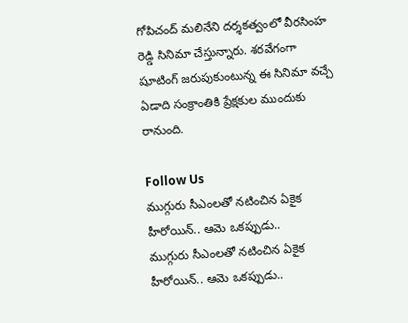గోపిచంద్ మలినేని దర్శకత్వంలో వీరసింహ రెడ్డి సినిమా చేస్తున్నారు. శరవేగంగా షూటింగ్ జరుపుకుంటున్న ఈ సినిమా వచ్చే ఏడాది సంక్రాంతికి ప్రేక్షకుల ముందుకు రానుంది.

Follow Us
ముగ్గురు సీఎంలతో నటించిన ఏకైక హీరోయిన్.. ఆమె ఒకప్పుడు..
ముగ్గురు సీఎంలతో నటించిన ఏకైక హీరోయిన్.. ఆమె ఒకప్పుడు..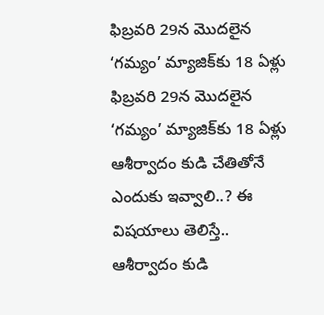ఫిబ్రవరి 29న మొదలైన ‘గమ్యం’ మ్యాజిక్‌కు 18 ఏళ్లు
ఫిబ్రవరి 29న మొదలైన ‘గమ్యం’ మ్యాజిక్‌కు 18 ఏళ్లు
ఆశీర్వాదం కుడి చేతితోనే ఎందుకు ఇవ్వాలి..? ఈ విషయాలు తెలిస్తే..
ఆశీర్వాదం కుడి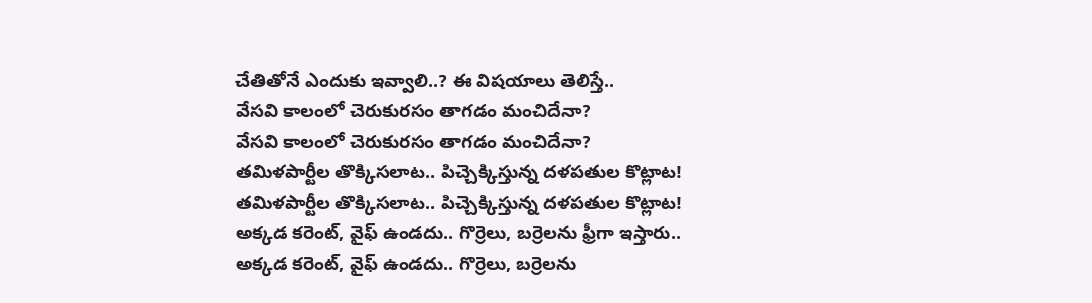చేతితోనే ఎందుకు ఇవ్వాలి..? ఈ విషయాలు తెలిస్తే..
వేసవి కాలంలో చెరుకురసం తాగడం మంచిదేనా?
వేసవి కాలంలో చెరుకురసం తాగడం మంచిదేనా?
తమిళపార్టీల తొక్కిసలాట.. పిచ్చెక్కిస్తున్న దళపతుల కొట్లాట!
తమిళపార్టీల తొక్కిసలాట.. పిచ్చెక్కిస్తున్న దళపతుల కొట్లాట!
అక్కడ కరెంట్, వైఫ్ ఉండదు.. గొర్రెలు, బర్రెలను ఫ్రీగా ఇస్తారు..
అక్కడ కరెంట్, వైఫ్ ఉండదు.. గొర్రెలు, బర్రెలను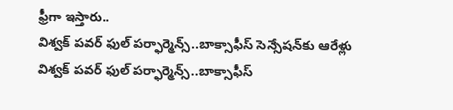ఫ్రీగా ఇస్తారు..
విశ్వక్ పవర్ ఫుల్ పర్ఫార్మెన్స్..బాక్సాఫీస్ సెన్సేషన్‌కు ఆరేళ్లు
విశ్వక్ పవర్ ఫుల్ పర్ఫార్మెన్స్..బాక్సాఫీస్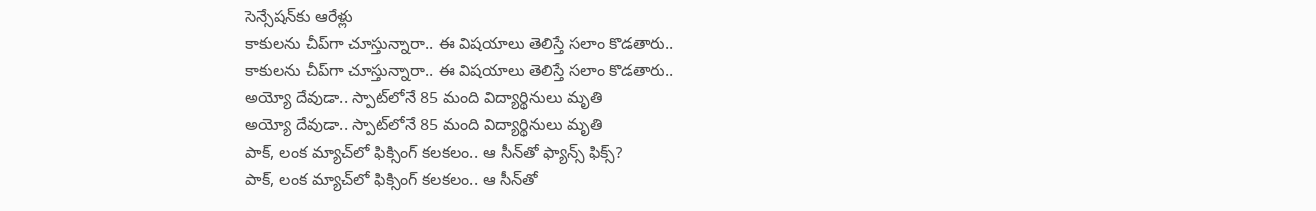సెన్సేషన్‌కు ఆరేళ్లు
కాకులను చీప్‌గా చూస్తున్నారా.. ఈ విషయాలు తెలిస్తే సలాం కొడతారు..
కాకులను చీప్‌గా చూస్తున్నారా.. ఈ విషయాలు తెలిస్తే సలాం కొడతారు..
అయ్యో దేవుడా.. స్పాట్‌లోనే 85 మంది విద్యార్థినులు మృతి
అయ్యో దేవుడా.. స్పాట్‌లోనే 85 మంది విద్యార్థినులు మృతి
పాక్, లంక మ్యాచ్‌లో ఫిక్సింగ్ కలకలం.. ఆ సీన్‌తో ఫ్యాన్స్ ఫిక్స్?
పాక్, లంక మ్యాచ్‌లో ఫిక్సింగ్ కలకలం.. ఆ సీన్‌తో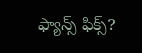ఫ్యాన్స్ ఫిక్స్?